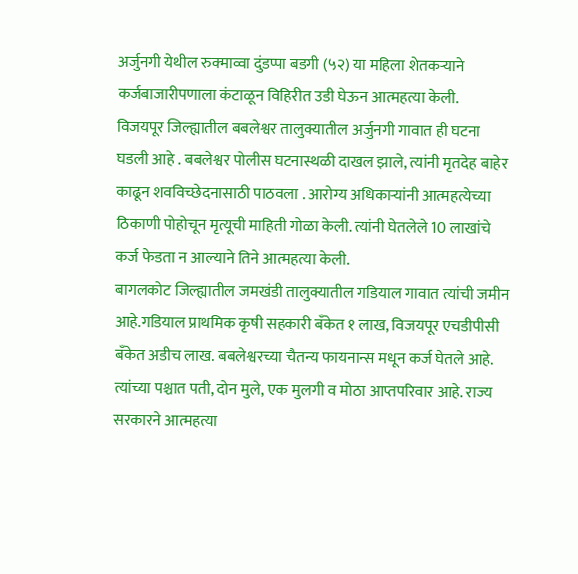अर्जुनगी येथील रुक्माव्वा दुंडप्पा बडगी (५२) या महिला शेतकऱ्याने कर्जबाजारीपणाला कंटाळून विहिरीत उडी घेऊन आत्महत्या केली.
विजयपूर जिल्ह्यातील बबलेश्वर तालुक्यातील अर्जुनगी गावात ही घटना घडली आहे . बबलेश्वर पोलीस घटनास्थळी दाखल झाले, त्यांनी मृतदेह बाहेर काढून शवविच्छेदनासाठी पाठवला . आरोग्य अधिकाऱ्यांनी आत्महत्येच्या ठिकाणी पोहोचून मृत्यूची माहिती गोळा केली. त्यांनी घेतलेले 10 लाखांचे कर्ज फेडता न आल्याने तिने आत्महत्या केली.
बागलकोट जिल्ह्यातील जमखंडी तालुक्यातील गडियाल गावात त्यांची जमीन आहे.गडियाल प्राथमिक कृषी सहकारी बँकेत १ लाख, विजयपूर एचडीपीसी बँकेत अडीच लाख. बबलेश्वरच्या चैतन्य फायनान्स मधून कर्ज घेतले आहे. त्यांच्या पश्चात पती, दोन मुले, एक मुलगी व मोठा आप्तपरिवार आहे. राज्य सरकारने आत्महत्या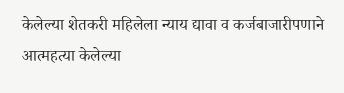केलेल्या शेतकरी महिलेला न्याय द्यावा व कर्जबाजारीपणाने आत्महत्या केलेल्या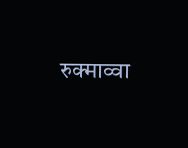रुक्माव्वा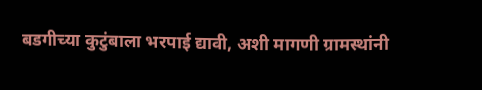बडगीच्या कुटुंबाला भरपाई द्यावी, अशी मागणी ग्रामस्थांनी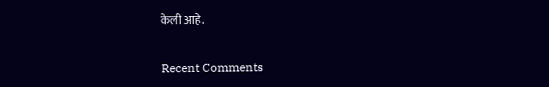केली आहे.


Recent Comments